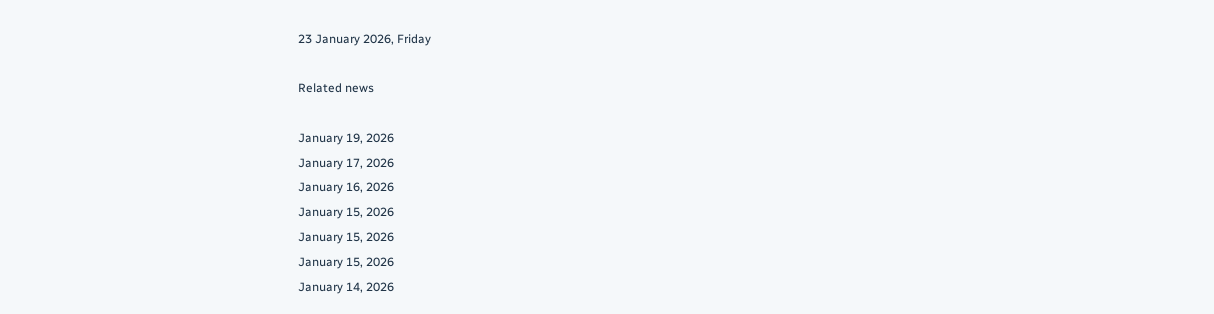23 January 2026, Friday

Related news

January 19, 2026
January 17, 2026
January 16, 2026
January 15, 2026
January 15, 2026
January 15, 2026
January 14, 2026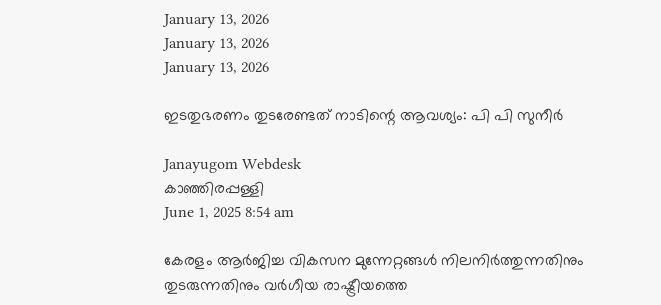January 13, 2026
January 13, 2026
January 13, 2026

ഇടതുഭരണം തുടരേണ്ടത് നാടിന്റെ ആവശ്യം: പി പി സുനീര്‍

Janayugom Webdesk
കാഞ്ഞിരപ്പള്ളി
June 1, 2025 8:54 am

കേരളം ആർജിച്ച വികസന മുന്നേറ്റങ്ങൾ നിലനിർത്തുന്നതിനും തുടരുന്നതിനും വർഗീയ രാഷ്ട്രീയത്തെ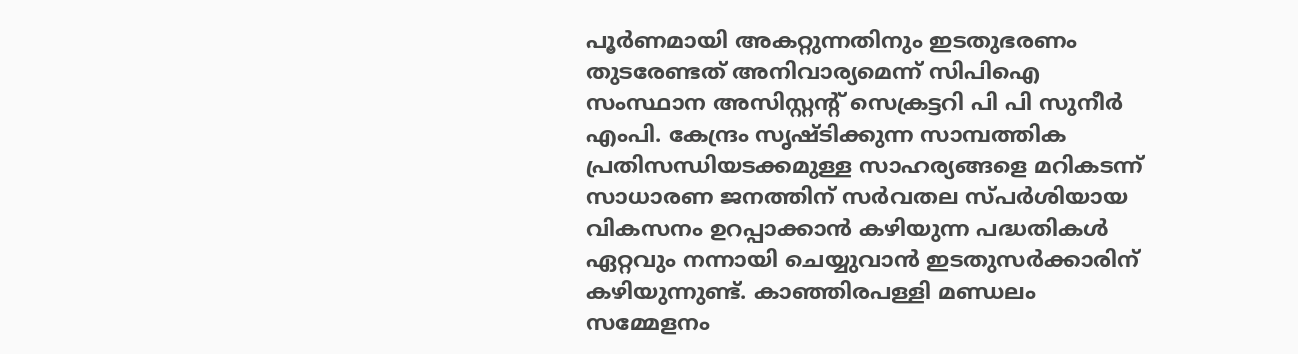പൂർണമായി അകറ്റുന്നതിനും ഇടതുഭരണം തുടരേണ്ടത് അനിവാര്യമെന്ന് സിപിഐ സംസ്ഥാന അസിസ്റ്റന്റ് സെക്രട്ടറി പി പി സുനീർ എംപി. കേന്ദ്രം സൃഷ്ടിക്കുന്ന സാമ്പത്തിക പ്രതിസന്ധിയടക്കമുള്ള സാഹര്യങ്ങളെ മറികടന്ന് സാധാരണ ജനത്തിന് സർവതല സ്പർശിയായ വികസനം ഉറപ്പാക്കാൻ കഴിയുന്ന പദ്ധതികൾ ഏറ്റവും നന്നായി ചെയ്യുവാൻ ഇടതുസർക്കാരിന് കഴിയുന്നുണ്ട്. കാഞ്ഞിരപള്ളി മണ്ഡലം സമ്മേളനം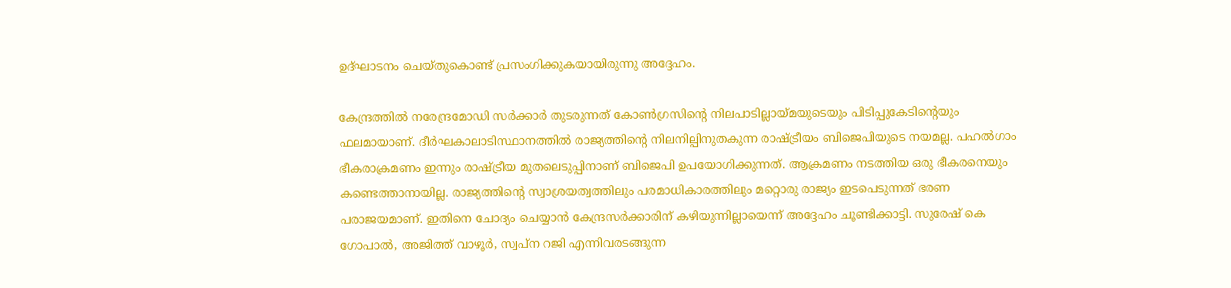ഉദ്ഘാടനം ചെയ്തുകൊണ്ട് പ്രസംഗിക്കുകയായിരുന്നു അദ്ദേഹം.

കേന്ദ്രത്തിൽ നരേന്ദ്രമോഡി സർക്കാർ തുടരുന്നത് കോൺഗ്രസിന്റെ നിലപാടില്ലായ്മയുടെയും പിടിപ്പുകേടിന്റെയും ഫലമായാണ്. ദീർഘകാലാടിസ്ഥാനത്തിൽ രാജ്യത്തിന്റെ നിലനില്പിനുതകുന്ന രാഷ്ട്രീയം ബിജെപിയുടെ നയമല്ല. പഹല്‍ഗാം ഭീകരാക്രമണം ഇന്നും രാഷ്ട്രീയ മുതലെടുപ്പിനാണ് ബിജെപി ഉപയോഗിക്കുന്നത്. ആക്രമണം നടത്തിയ ഒരു ഭീകരനെയും കണ്ടെത്താനായില്ല. രാജ്യത്തിന്റെ സ്വാശ്രയത്വത്തിലും പരമാധികാരത്തിലും മറ്റൊരു രാജ്യം ഇടപെടുന്നത് ഭരണ പരാജയമാണ്. ഇതിനെ ചോദ്യം ചെയ്യാൻ കേന്ദ്രസര്‍ക്കാരിന് കഴിയുന്നില്ലായെന്ന് അദ്ദേഹം ചൂണ്ടിക്കാട്ടി. സുരേഷ് കെ ഗോപാൽ, അജിത്ത് വാഴൂർ, സ്വപ്ന റജി എന്നിവരടങ്ങുന്ന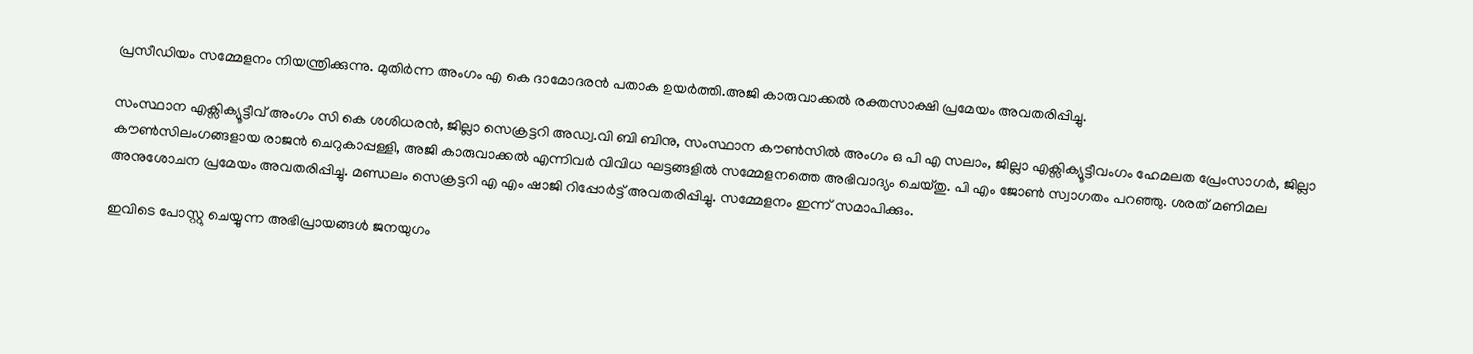പ്രസീഡിയം സമ്മേളനം നിയന്ത്രിക്കുന്നു. മുതിർന്ന അംഗം എ കെ ദാമോദരൻ പതാക ഉയർത്തി.അജി കാരുവാക്കൽ രക്തസാക്ഷി പ്രമേയം അവതരിപ്പിച്ചു.

സംസ്ഥാന എക്സിക്യൂട്ടീവ് അംഗം സി കെ ശശിധരൻ, ജില്ലാ സെക്രട്ടറി അഡ്വ.വി ബി ബിനു, സംസ്ഥാന കൗൺസിൽ അംഗം ഒ പി എ സലാം, ജില്ലാ എക്സിക്യൂട്ടീവംഗം ഹേമലത പ്രേംസാഗർ, ജില്ലാ കൗണ്‍സിലംഗങ്ങളായ രാജൻ ചെറുകാപ്പള്ളി, അജി കാരുവാക്കൽ എന്നിവർ വിവിധ ഘട്ടങ്ങളിൽ സമ്മേളനത്തെ അഭിവാദ്യം ചെയ്തു. പി എം ജോൺ സ്വാഗതം പറഞ്ഞു. ശരത് മണിമല അനുശോചന പ്രമേയം അവതരിപ്പിച്ചു. മണ്ഡലം സെക്രട്ടറി എ എം ഷാജി റിപ്പോര്‍ട്ട് അവതരിപ്പിച്ചു. സമ്മേളനം ഇന്ന് സമാപിക്കും.

ഇവിടെ പോസ്റ്റു ചെയ്യുന്ന അഭിപ്രായങ്ങള്‍ ജനയുഗം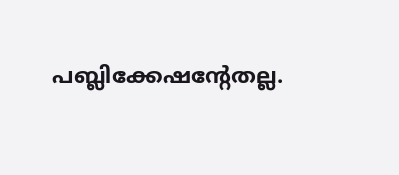പബ്ലിക്കേഷന്റേതല്ല.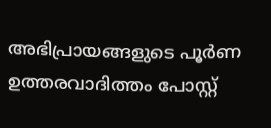അഭിപ്രായങ്ങളുടെ പൂര്‍ണ ഉത്തരവാദിത്തം പോസ്റ്റ്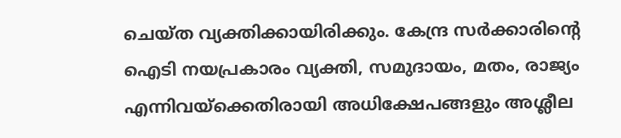ചെയ്ത വ്യക്തിക്കായിരിക്കും. കേന്ദ്ര സര്‍ക്കാരിന്റെ ഐടി നയപ്രകാരം വ്യക്തി, സമുദായം, മതം, രാജ്യം എന്നിവയ്‌ക്കെതിരായി അധിക്ഷേപങ്ങളും അശ്ലീല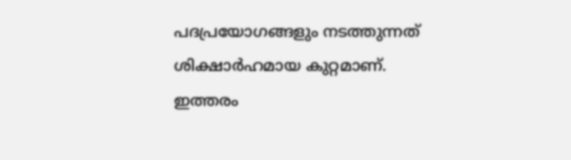പദപ്രയോഗങ്ങളും നടത്തുന്നത് ശിക്ഷാര്‍ഹമായ കുറ്റമാണ്. ഇത്തരം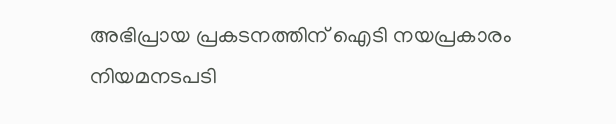അഭിപ്രായ പ്രകടനത്തിന് ഐടി നയപ്രകാരം നിയമനടപടി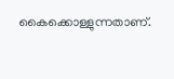കൈക്കൊള്ളുന്നതാണ്.